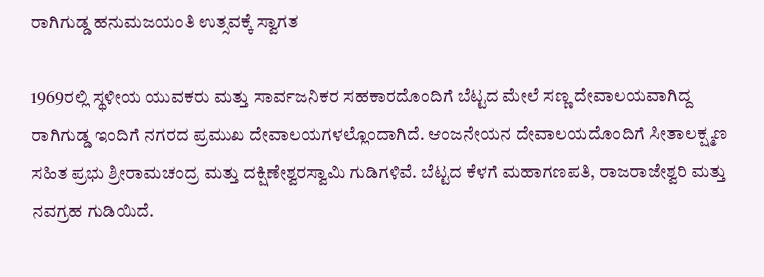ರಾಗಿಗುಡ್ಡ ಹನುಮಜಯಂತಿ ಉತ್ಸವಕ್ಕೆ ಸ್ವಾಗತ

1969ರಲ್ಲಿ ಸ್ಥಳೀಯ ಯುವಕರು ಮತ್ತು ಸಾರ್ವಜನಿಕರ ಸಹಕಾರದೊಂದಿಗೆ ಬೆಟ್ಟದ ಮೇಲೆ ಸಣ್ಣ ದೇವಾಲಯವಾಗಿದ್ದ ರಾಗಿಗುಡ್ಡ ಇಂದಿಗೆ ನಗರದ ಪ್ರಮುಖ ದೇವಾಲಯಗಳಲ್ಲೊಂದಾಗಿದೆ. ಆಂಜನೇಯನ ದೇವಾಲಯದೊಂದಿಗೆ ಸೀತಾಲಕ್ಷ್ಮಣ ಸಹಿತ ಪ್ರಭು ಶ್ರೀರಾಮಚಂದ್ರ ಮತ್ತು ದಕ್ಷಿಣೇಶ್ವರಸ್ವಾಮಿ ಗುಡಿಗಳಿವೆ. ಬೆಟ್ಟದ ಕೆಳಗೆ ಮಹಾಗಣಪತಿ, ರಾಜರಾಜೇಶ್ವರಿ ಮತ್ತು ನವಗ್ರಹ ಗುಡಿಯಿದೆ.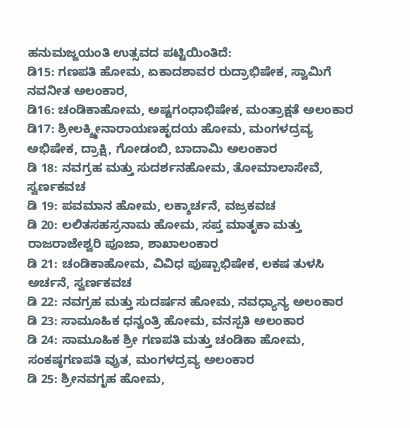ಹನುಮಜ್ಜಯಂತಿ ಉತ್ಸವದ ಪಟ್ಟಿಯಿಂತಿದೆ:
ಡಿ15: ಗಣಪತಿ ಹೋಮ, ಏಕಾದಶಾವರ ರುದ್ರಾಭಿಷೇಕ, ಸ್ವಾಮಿಗೆ ನವನೀತ ಅಲಂಕಾರ,
ಡಿ16: ಚಂಡಿಕಾಹೋಮ, ಅಷ್ಟಗಂಧಾಭಿಷೇಕ, ಮಂತ್ರಾಕ್ಷತೆ ಅಲಂಕಾರ
ಡಿ17: ಶ್ರೀಲಕ್ಶ್ಮೀನಾರಾಯಣಹೃದಯ ಹೋಮ, ಮಂಗಳದ್ರವ್ಯ ಅಭಿಷೇಕ, ದ್ರಾಕ್ಷಿ, ಗೋಡಂಬಿ, ಬಾದಾಮಿ ಅಲಂಕಾರ
ಡಿ 18: ನವಗ್ರಹ ಮತ್ತು ಸುದರ್ಶನಹೋಮ, ತೋಮಾಲಾಸೇವೆ, ಸ್ವರ್ಣಕವಚ
ಡಿ 19: ಪವಮಾನ ಹೋಮ, ಲಕ್ಶಾರ್ಚನೆ, ವಜ್ರಕವಚ
ಡಿ 20: ಲಲಿತಸಹಸ್ರನಾಮ ಹೋಮ, ಸಪ್ತ ಮಾತೃಕಾ ಮತ್ತು ರಾಜರಾಜೇಶ್ವರಿ ಪೂಜಾ, ಶಾಖಾಲಂಕಾರ
ಡಿ 21: ಚಂಡಿಕಾಹೋಮ, ವಿವಿಧ ಪುಷ್ಪಾಭಿಷೇಕ, ಲಕಷ ತುಳಸಿ ಅರ್ಚನೆ, ಸ್ವರ್ಣಕವಚ
ಡಿ 22: ನವಗ್ರಹ ಮತ್ತು ಸುದರ್ಷನ ಹೋಮ, ನವಧ್ಯಾನ್ಯ ಅಲಂಕಾರ
ಡಿ 23: ಸಾಮೂಹಿಕ ಧನ್ವಂತ್ರಿ ಹೋಮ, ವನಸ್ಪತಿ ಅಲಂಕಾರ
ಡಿ 24: ಸಾಮೂಹಿಕ ಶ್ರೀ ಗಣಪತಿ ಮತ್ತು ಚಂಡಿಕಾ ಹೋಮ, ಸಂಕಷ್ಠಗಣಪತಿ ವ್ರುತ, ಮಂಗಳದ್ರವ್ಯ ಅಲಂಕಾರ
ಡಿ 25: ಶ್ರೀನವಗೃಹ ಹೋಮ,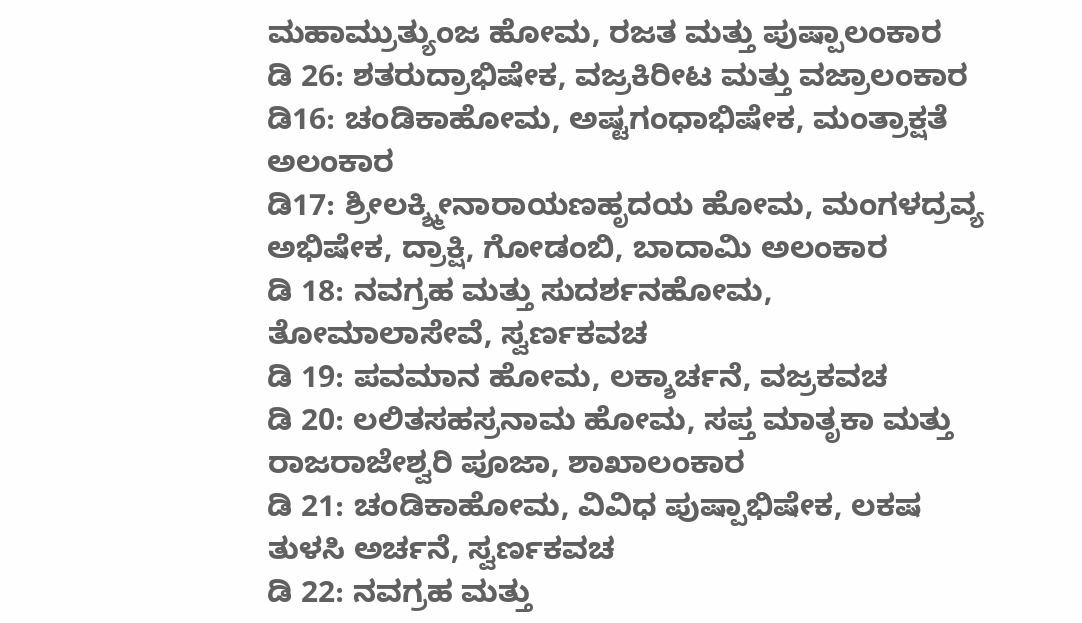ಮಹಾಮ್ರುತ್ಯುಂಜ ಹೋಮ, ರಜತ ಮತ್ತು ಪುಷ್ಪಾಲಂಕಾರ
ಡಿ 26: ಶತರುದ್ರಾಭಿಷೇಕ, ವಜ್ರಕಿರೀಟ ಮತ್ತು ವಜ್ರಾಲಂಕಾರ
ಡಿ16: ಚಂಡಿಕಾಹೋಮ, ಅಷ್ಟಗಂಧಾಭಿಷೇಕ, ಮಂತ್ರಾಕ್ಷತೆ ಅಲಂಕಾರ
ಡಿ17: ಶ್ರೀಲಕ್ಶ್ಮೀನಾರಾಯಣಹೃದಯ ಹೋಮ, ಮಂಗಳದ್ರವ್ಯ ಅಭಿಷೇಕ, ದ್ರಾಕ್ಷಿ, ಗೋಡಂಬಿ, ಬಾದಾಮಿ ಅಲಂಕಾರ
ಡಿ 18: ನವಗ್ರಹ ಮತ್ತು ಸುದರ್ಶನಹೋಮ, ತೋಮಾಲಾಸೇವೆ, ಸ್ವರ್ಣಕವಚ
ಡಿ 19: ಪವಮಾನ ಹೋಮ, ಲಕ್ಶಾರ್ಚನೆ, ವಜ್ರಕವಚ
ಡಿ 20: ಲಲಿತಸಹಸ್ರನಾಮ ಹೋಮ, ಸಪ್ತ ಮಾತೃಕಾ ಮತ್ತು ರಾಜರಾಜೇಶ್ವರಿ ಪೂಜಾ, ಶಾಖಾಲಂಕಾರ
ಡಿ 21: ಚಂಡಿಕಾಹೋಮ, ವಿವಿಧ ಪುಷ್ಪಾಭಿಷೇಕ, ಲಕಷ ತುಳಸಿ ಅರ್ಚನೆ, ಸ್ವರ್ಣಕವಚ
ಡಿ 22: ನವಗ್ರಹ ಮತ್ತು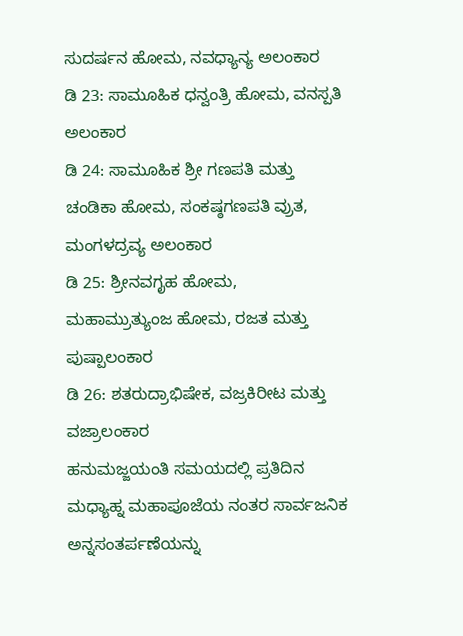ಸುದರ್ಷನ ಹೋಮ, ನವಧ್ಯಾನ್ಯ ಅಲಂಕಾರ
ಡಿ 23: ಸಾಮೂಹಿಕ ಧನ್ವಂತ್ರಿ ಹೋಮ, ವನಸ್ಪತಿ ಅಲಂಕಾರ
ಡಿ 24: ಸಾಮೂಹಿಕ ಶ್ರೀ ಗಣಪತಿ ಮತ್ತು ಚಂಡಿಕಾ ಹೋಮ, ಸಂಕಷ್ಠಗಣಪತಿ ವ್ರುತ, ಮಂಗಳದ್ರವ್ಯ ಅಲಂಕಾರ
ಡಿ 25: ಶ್ರೀನವಗೃಹ ಹೋಮ, ಮಹಾಮ್ರುತ್ಯುಂಜ ಹೋಮ, ರಜತ ಮತ್ತು ಪುಷ್ಪಾಲಂಕಾರ
ಡಿ 26: ಶತರುದ್ರಾಭಿಷೇಕ, ವಜ್ರಕಿರೀಟ ಮತ್ತು ವಜ್ರಾಲಂಕಾರ
ಹನುಮಜ್ಜಯಂತಿ ಸಮಯದಲ್ಲಿ ಪ್ರತಿದಿನ ಮಧ್ಯಾಹ್ನ ಮಹಾಪೂಜೆಯ ನಂತರ ಸಾರ್ವಜನಿಕ ಅನ್ನಸಂತರ್ಪಣೆಯನ್ನು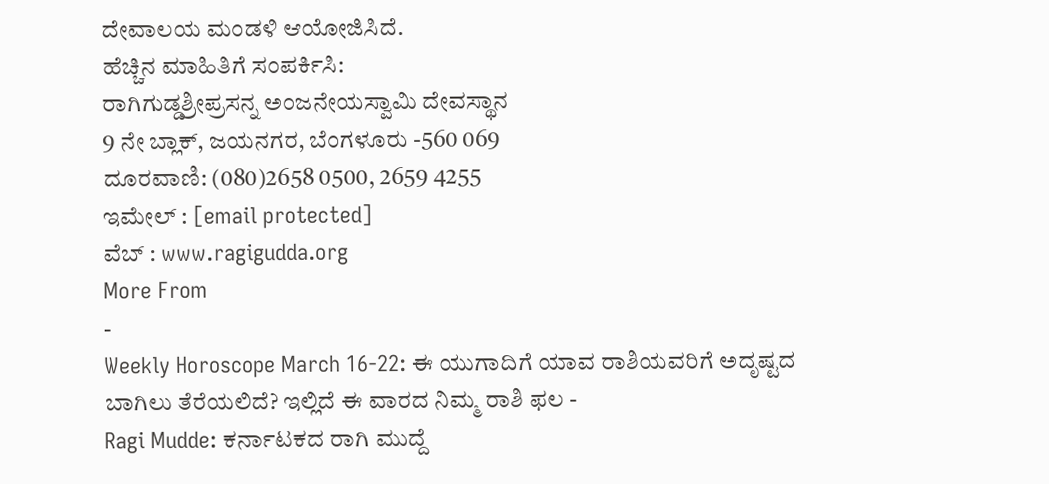ದೇವಾಲಯ ಮಂಡಳಿ ಆಯೋಜಿಸಿದೆ.
ಹೆಚ್ಚಿನ ಮಾಹಿತಿಗೆ ಸಂಪರ್ಕಿಸಿ:
ರಾಗಿಗುಡ್ಡಶ್ರೀಪ್ರಸನ್ನ ಅಂಜನೇಯಸ್ವಾಮಿ ದೇವಸ್ಥಾನ
9 ನೇ ಬ್ಲಾಕ್, ಜಯನಗರ, ಬೆಂಗಳೂರು -560 069
ದೂರವಾಣಿ: (080)2658 0500, 2659 4255
ಇಮೇಲ್ : [email protected]
ವೆಬ್ : www.ragigudda.org
More From
-
Weekly Horoscope March 16-22: ಈ ಯುಗಾದಿಗೆ ಯಾವ ರಾಶಿಯವರಿಗೆ ಅದೃಷ್ಟದ ಬಾಗಿಲು ತೆರೆಯಲಿದೆ? ಇಲ್ಲಿದೆ ಈ ವಾರದ ನಿಮ್ಮ ರಾಶಿ ಫಲ -
Ragi Mudde: ಕರ್ನಾಟಕದ ರಾಗಿ ಮುದ್ದೆ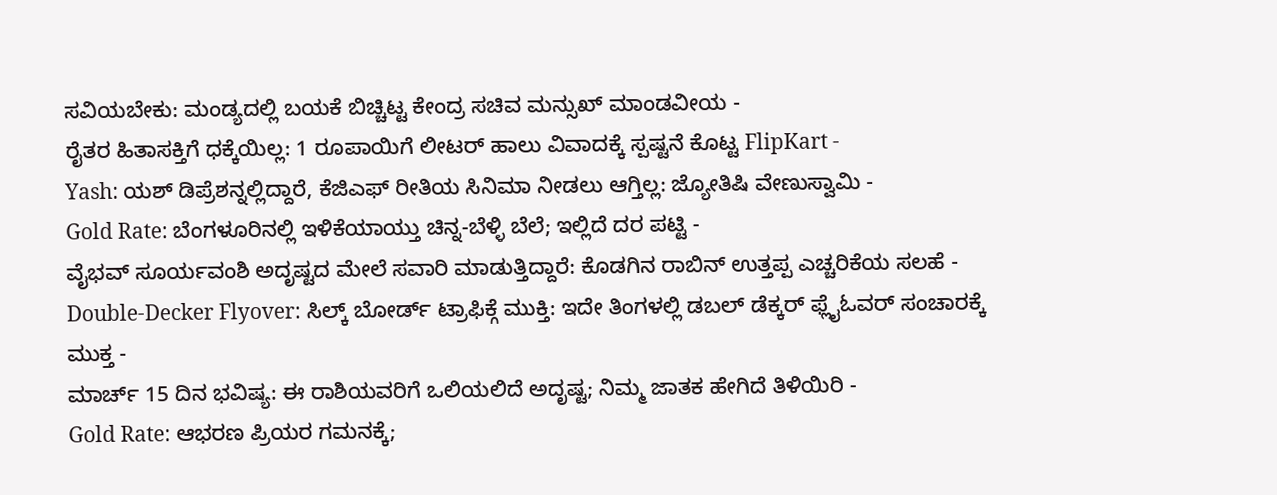ಸವಿಯಬೇಕು: ಮಂಡ್ಯದಲ್ಲಿ ಬಯಕೆ ಬಿಚ್ಚಿಟ್ಟ ಕೇಂದ್ರ ಸಚಿವ ಮನ್ಸುಖ್ ಮಾಂಡವೀಯ -
ರೈತರ ಹಿತಾಸಕ್ತಿಗೆ ಧಕ್ಕೆಯಿಲ್ಲ: 1 ರೂಪಾಯಿಗೆ ಲೀಟರ್ ಹಾಲು ವಿವಾದಕ್ಕೆ ಸ್ಪಷ್ಟನೆ ಕೊಟ್ಟ FlipKart -
Yash: ಯಶ್ ಡಿಪ್ರೆಶನ್ನಲ್ಲಿದ್ದಾರೆ, ಕೆಜಿಎಫ್ ರೀತಿಯ ಸಿನಿಮಾ ನೀಡಲು ಆಗ್ತಿಲ್ಲ: ಜ್ಯೋತಿಷಿ ವೇಣುಸ್ವಾಮಿ -
Gold Rate: ಬೆಂಗಳೂರಿನಲ್ಲಿ ಇಳಿಕೆಯಾಯ್ತು ಚಿನ್ನ-ಬೆಳ್ಳಿ ಬೆಲೆ; ಇಲ್ಲಿದೆ ದರ ಪಟ್ಟಿ -
ವೈಭವ್ ಸೂರ್ಯವಂಶಿ ಅದೃಷ್ಟದ ಮೇಲೆ ಸವಾರಿ ಮಾಡುತ್ತಿದ್ದಾರೆ: ಕೊಡಗಿನ ರಾಬಿನ್ ಉತ್ತಪ್ಪ ಎಚ್ಚರಿಕೆಯ ಸಲಹೆ -
Double-Decker Flyover: ಸಿಲ್ಕ್ ಬೋರ್ಡ್ ಟ್ರಾಫಿಕ್ಗೆ ಮುಕ್ತಿ: ಇದೇ ತಿಂಗಳಲ್ಲಿ ಡಬಲ್ ಡೆಕ್ಕರ್ ಫ್ಲೈಓವರ್ ಸಂಚಾರಕ್ಕೆ ಮುಕ್ತ -
ಮಾರ್ಚ್ 15 ದಿನ ಭವಿಷ್ಯ: ಈ ರಾಶಿಯವರಿಗೆ ಒಲಿಯಲಿದೆ ಅದೃಷ್ಟ; ನಿಮ್ಮ ಜಾತಕ ಹೇಗಿದೆ ತಿಳಿಯಿರಿ -
Gold Rate: ಆಭರಣ ಪ್ರಿಯರ ಗಮನಕ್ಕೆ;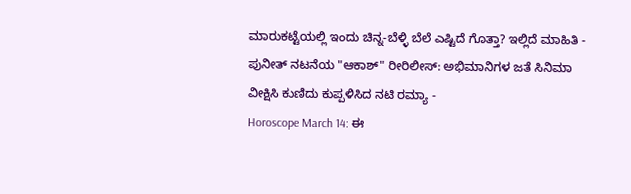ಮಾರುಕಟ್ಟೆಯಲ್ಲಿ ಇಂದು ಚಿನ್ನ-ಬೆಳ್ಳಿ ಬೆಲೆ ಎಷ್ಟಿದೆ ಗೊತ್ತಾ? ಇಲ್ಲಿದೆ ಮಾಹಿತಿ -
ಪುನೀತ್ ನಟನೆಯ "ಆಕಾಶ್" ರೀರಿಲೀಸ್: ಅಭಿಮಾನಿಗಳ ಜತೆ ಸಿನಿಮಾ ವೀಕ್ಷಿಸಿ ಕುಣಿದು ಕುಪ್ಪಳಿಸಿದ ನಟಿ ರಮ್ಯಾ -
Horoscope March 14: ಈ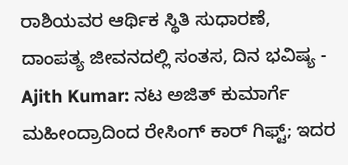ರಾಶಿಯವರ ಆರ್ಥಿಕ ಸ್ಥಿತಿ ಸುಧಾರಣೆ, ದಾಂಪತ್ಯ ಜೀವನದಲ್ಲಿ ಸಂತಸ, ದಿನ ಭವಿಷ್ಯ -
Ajith Kumar: ನಟ ಅಜಿತ್ ಕುಮಾರ್ಗೆ ಮಹೀಂದ್ರಾದಿಂದ ರೇಸಿಂಗ್ ಕಾರ್ ಗಿಫ್ಟ್; ಇದರ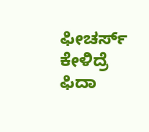ಫೀಚರ್ಸ್ ಕೇಳಿದ್ರೆ ಫಿದಾ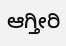ಆಗ್ತೀರಿ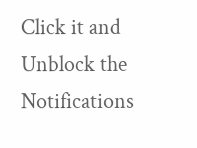Click it and Unblock the Notifications